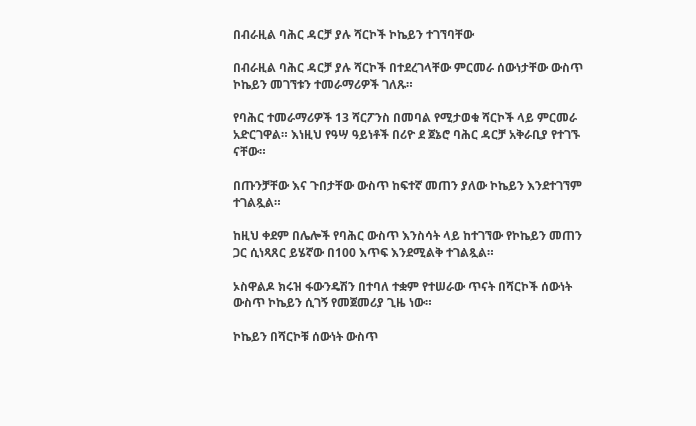በብራዚል ባሕር ዳርቻ ያሉ ሻርኮች ኮኬይን ተገኘባቸው

በብራዚል ባሕር ዳርቻ ያሉ ሻርኮች በተደረገላቸው ምርመራ ሰውነታቸው ውስጥ ኮኬይን መገኘቱን ተመራማሪዎች ገለጹ።

የባሕር ተመራማሪዎች 13 ሻርፖንስ በመባል የሚታወቁ ሻርኮች ላይ ምርመራ አድርገዋል። እነዚህ የዓሣ ዓይነቶች በሪዮ ደ ጀኔሮ ባሕር ዳርቻ አቅራቢያ የተገኙ ናቸው።

በጡንቻቸው እና ጉበታቸው ውስጥ ከፍተኛ መጠን ያለው ኮኬይን እንደተገኘም ተገልጿል።

ከዚህ ቀደም በሌሎች የባሕር ውስጥ እንስሳት ላይ ከተገኘው የኮኬይን መጠን ጋር ሲነጻጸር ይሄኛው በ100 እጥፍ እንደሚልቅ ተገልጿል።

ኦስዋልዶ ክሩዝ ፋውንዴሽን በተባለ ተቋም የተሠራው ጥናት በሻርኮች ሰውነት ውስጥ ኮኬይን ሲገኝ የመጀመሪያ ጊዜ ነው።

ኮኬይን በሻርኮቹ ሰውነት ውስጥ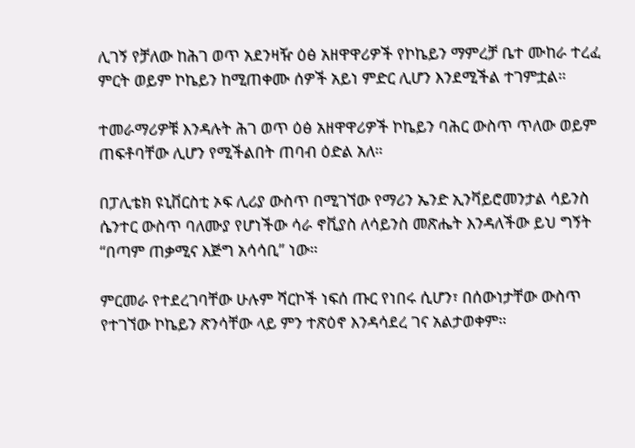ሊገኝ የቻለው ከሕገ ወጥ አደንዛዥ ዕፅ አዘዋዋሪዎች የኮኬይን ማምረቻ ቤተ ሙከራ ተረፈ ምርት ወይም ኮኬይን ከሚጠቀሙ ሰዎች አይነ ምድር ሊሆን እንደሚችል ተገምቷል።

ተመራማሪዎቹ እንዳሉት ሕገ ወጥ ዕፅ አዘዋዋሪዎች ኮኬይን ባሕር ውስጥ ጥለው ወይም ጠፍቶባቸው ሊሆን የሚችልበት ጠባብ ዕድል አለ።

በፓሊቴክ ዩኒቨርስቲ ኦፍ ሊሪያ ውስጥ በሚገኘው የማሪን ኤንድ ኢንቫይሮመንታል ሳይንስ ሴንተር ውስጥ ባለሙያ የሆነችው ሳራ ኖቪያስ ለሳይንስ መጽሔት እንዳለችው ይህ ግኝት “በጣም ጠቃሚና እጅግ አሳሳቢ” ነው።

ምርመራ የተደረገባቸው ሁሉም ሻርኮች ነፍሰ ጡር የነበሩ ሲሆን፣ በሰውነታቸው ውስጥ የተገኘው ኮኬይን ጽንሳቸው ላይ ምን ተጽዕኖ እንዳሳደረ ገና አልታወቀም።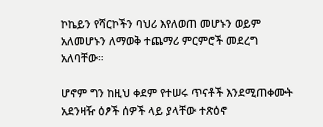ኮኬይን የሻርኮችን ባህሪ እየለወጠ መሆኑን ወይም አለመሆኑን ለማወቅ ተጨማሪ ምርምሮች መደረግ አለባቸው።

ሆኖም ግን ከዚህ ቀደም የተሠሩ ጥናቶች እንደሚጠቀሙት አደንዛዥ ዕፆች ሰዎች ላይ ያላቸው ተጽዕኖ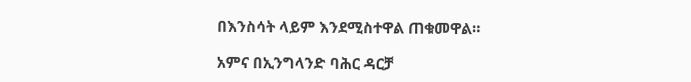በእንስሳት ላይም እንደሚስተዋል ጠቁመዋል።

አምና በኢንግላንድ ባሕር ዳርቻ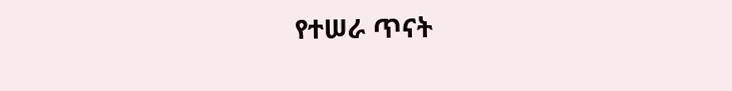የተሠራ ጥናት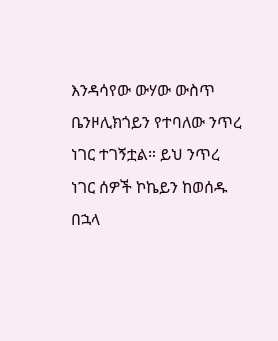እንዳሳየው ውሃው ውስጥ ቤንዞሊክጎይን የተባለው ንጥረ ነገር ተገኝቷል። ይህ ንጥረ ነገር ሰዎች ኮኬይን ከወሰዱ በኋላ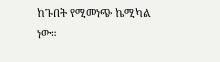ከጉበት የሚመነጭ ኬሚካል ነው።